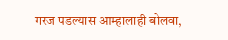गरज पडल्यास आम्हालाही बोलवा,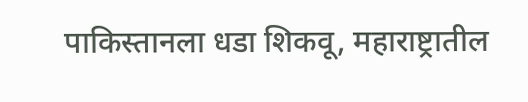पाकिस्तानला धडा शिकवू, महाराष्ट्रातील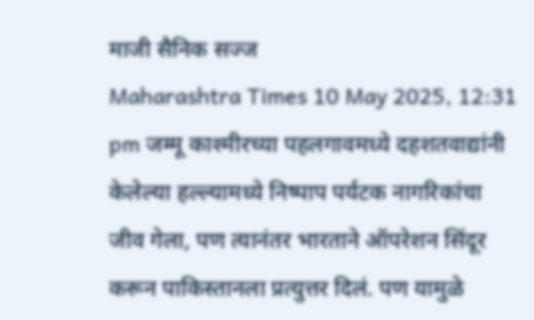माजी सैनिक सज्ज
Maharashtra Times 10 May 2025, 12:31 pm जम्मू काश्मीरच्या पहलगावमध्ये दहशतवाद्यांनी केलेल्या हल्ल्यामध्ये निष्पाप पर्यटक नागरिकांचा जीव गेला, पण त्यानंतर भारताने ऑपरेशन सिंदूर करून पाकिस्तानला प्रत्युत्तर दिलं. पण यामुळे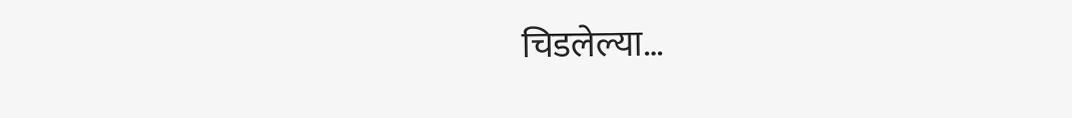चिडलेल्या…